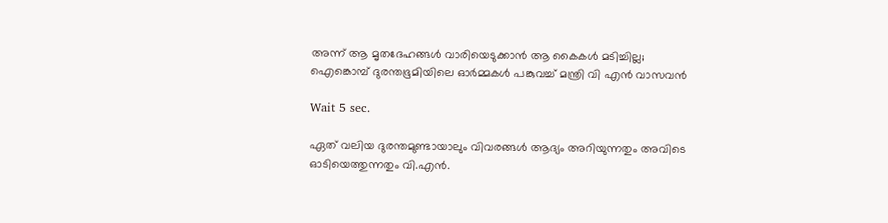അന്ന് ആ മൃതദേഹങ്ങൾ വാരിയെടുക്കാൻ ആ കൈകൾ മടിച്ചില്ല; ഐങ്കൊമ്പ് ദുരന്തഭൂമിയിലെ ഓർമ്മകൾ പങ്കുവച്ച് മന്ത്രി വി എൻ വാസവൻ

Wait 5 sec.

ഏത് വലിയ ദുരന്തമുണ്ടായാലും വിവരങ്ങൾ ആദ്യം അറിയുന്നതും അവിടെ ഓടിയെത്തുന്നതും വി.എൻ.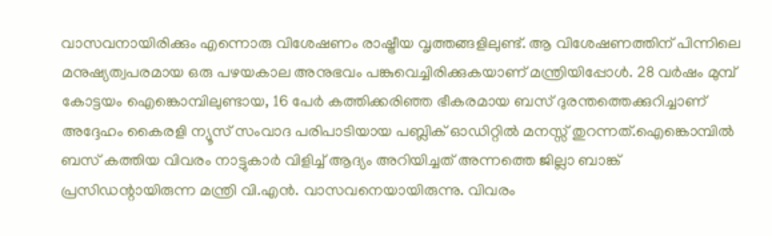വാസവനായിരിക്കും എന്നൊരു വിശേഷണം രാഷ്ട്രീയ വൃത്തങ്ങളിലുണ്ട്. ആ വിശേഷണത്തിന് പിന്നിലെ മനുഷ്യത്വപരമായ ഒരു പഴയകാല അനുഭവം പങ്കുവെച്ചിരിക്കുകയാണ് മന്ത്രിയിപ്പോൾ. 28 വർഷം മുമ്പ് കോട്ടയം ഐങ്കൊമ്പിലുണ്ടായ, 16 പേർ കത്തിക്കരിഞ്ഞ ഭീകരമായ ബസ് ദുരന്തത്തെക്കുറിച്ചാണ് അദ്ദേഹം കൈരളി ന്യൂസ് സംവാദ പരിപാടിയായ പബ്ലിക് ഓഡിറ്റിൽ മനസ്സ് തുറന്നത്.ഐങ്കൊമ്പിൽ ബസ് കത്തിയ വിവരം നാട്ടുകാർ വിളിച്ച് ആദ്യം അറിയിച്ചത് അന്നത്തെ ജില്ലാ ബാങ്ക് പ്രസിഡന്റായിരുന്ന മന്ത്രി വി.എൻ. വാസവനെയായിരുന്നു. വിവരം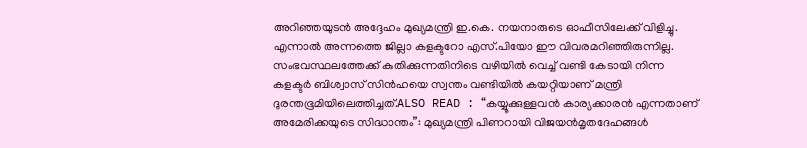അറിഞ്ഞയുടൻ അദ്ദേഹം മുഖ്യമന്ത്രി ഇ.കെ. നയനാരുടെ ഓഫീസിലേക്ക് വിളിച്ചു. എന്നാൽ അന്നത്തെ ജില്ലാ കളക്ടറോ എസ്.പിയോ ഈ വിവരമറിഞ്ഞിരുന്നില്ല. സംഭവസ്ഥലത്തേക്ക് കുതിക്കുന്നതിനിടെ വഴിയിൽ വെച്ച് വണ്ടി കേടായി നിന്ന കളക്ടർ ബിശ്വാസ് സിൻഹയെ സ്വന്തം വണ്ടിയിൽ കയറ്റിയാണ് മന്ത്രി ദുരന്തഭൂമിയിലെത്തിച്ചത്.ALSO READ : “കയ്യൂക്കുള്ളവൻ കാര്യക്കാരൻ എന്നതാണ് അമേരിക്കയുടെ സിദ്ധാന്തം”: മുഖ്യമന്ത്രി പിണറായി വിജയൻമൃതദേഹങ്ങൾ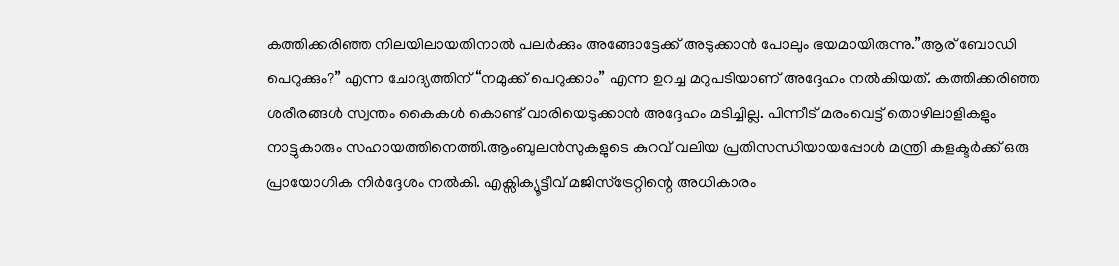കത്തിക്കരിഞ്ഞ നിലയിലായതിനാൽ പലർക്കും അങ്ങോട്ടേക്ക് അടുക്കാൻ പോലും ഭയമായിരുന്നു.”ആര് ബോഡി പെറുക്കും?” എന്ന ചോദ്യത്തിന് “നമുക്ക് പെറുക്കാം” എന്ന ഉറച്ച മറുപടിയാണ് അദ്ദേഹം നൽകിയത്. കത്തിക്കരിഞ്ഞ ശരീരങ്ങൾ സ്വന്തം കൈകൾ കൊണ്ട് വാരിയെടുക്കാൻ അദ്ദേഹം മടിച്ചില്ല. പിന്നീട് മരംവെട്ട് തൊഴിലാളികളും നാട്ടുകാരും സഹായത്തിനെത്തി.ആംബുലൻസുകളുടെ കുറവ് വലിയ പ്രതിസന്ധിയായപ്പോൾ മന്ത്രി കളക്ടർക്ക് ഒരു പ്രായോഗിക നിർദ്ദേശം നൽകി. എക്സിക്യൂട്ടീവ് മജിസ്‌ട്രേറ്റിന്റെ അധികാരം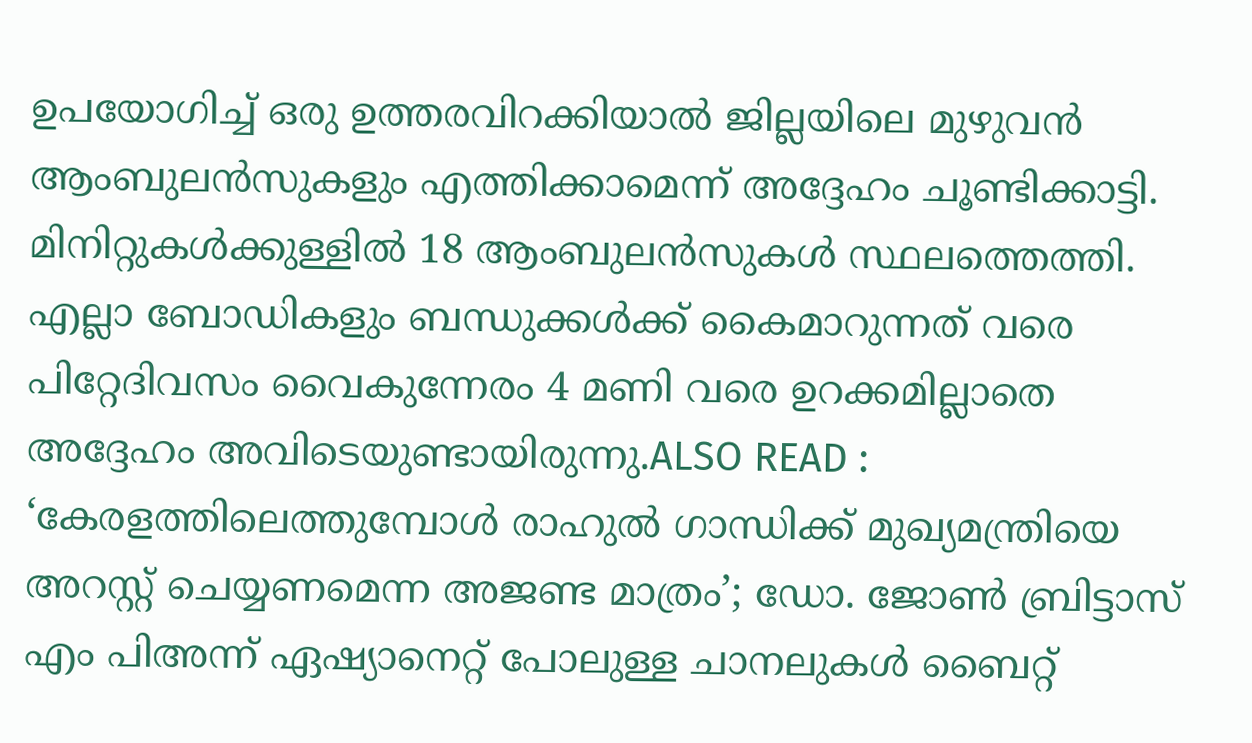ഉപയോഗിച്ച് ഒരു ഉത്തരവിറക്കിയാൽ ജില്ലയിലെ മുഴുവൻ ആംബുലൻസുകളും എത്തിക്കാമെന്ന് അദ്ദേഹം ചൂണ്ടിക്കാട്ടി. മിനിറ്റുകൾക്കുള്ളിൽ 18 ആംബുലൻസുകൾ സ്ഥലത്തെത്തി. എല്ലാ ബോഡികളും ബന്ധുക്കൾക്ക് കൈമാറുന്നത് വരെ പിറ്റേദിവസം വൈകുന്നേരം 4 മണി വരെ ഉറക്കമില്ലാതെ അദ്ദേഹം അവിടെയുണ്ടായിരുന്നു.ALSO READ : ‘കേരളത്തിലെത്തുമ്പോൾ രാഹുൽ ഗാന്ധിക്ക് മുഖ്യമന്ത്രിയെ അറസ്റ്റ് ചെയ്യണമെന്ന അജണ്ട മാത്രം’; ഡോ. ജോണ്‍ ബ്രിട്ടാസ് എം പിഅന്ന് ഏഷ്യാനെറ്റ് പോലുള്ള ചാനലുകൾ ബൈറ്റ്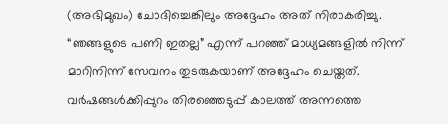(അഭിമുഖം) ചോദിച്ചെങ്കിലും അദ്ദേഹം അത് നിരാകരിച്ചു. “ഞങ്ങളുടെ പണി ഇതല്ല” എന്ന് പറഞ്ഞ് മാധ്യമങ്ങളിൽ നിന്ന് മാറിനിന്ന് സേവനം തുടരുകയാണ് അദ്ദേഹം ചെയ്തത്. വർഷങ്ങൾക്കിപ്പുറം തിരഞ്ഞെടുപ്പ് കാലത്ത് അന്നത്തെ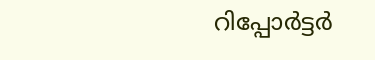റിപ്പോർട്ടർ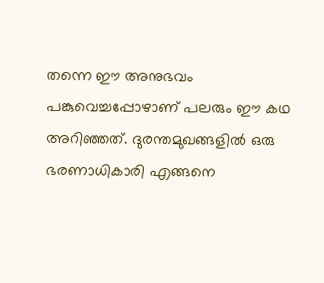തന്നെ ഈ അനുഭവം പങ്കുവെച്ചപ്പോഴാണ് പലരും ഈ കഥ അറിഞ്ഞത്. ദുരന്തമുഖങ്ങളിൽ ഒരു ഭരണാധികാരി എങ്ങനെ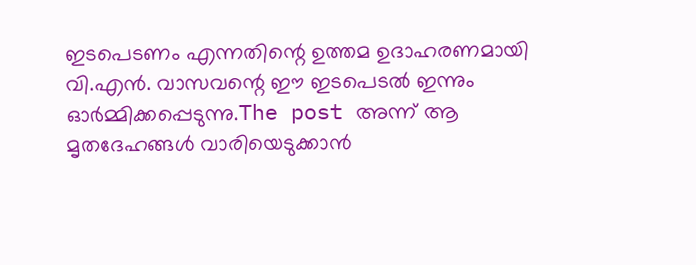ഇടപെടണം എന്നതിന്റെ ഉത്തമ ഉദാഹരണമായി വി.എൻ. വാസവന്റെ ഈ ഇടപെടൽ ഇന്നും ഓർമ്മിക്കപ്പെടുന്നു.The post അന്ന് ആ മൃതദേഹങ്ങൾ വാരിയെടുക്കാൻ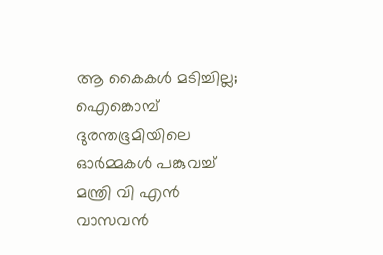ആ കൈകൾ മടിച്ചില്ല; ഐങ്കൊമ്പ് ദുരന്തഭൂമിയിലെ ഓർമ്മകൾ പങ്കുവച്ച് മന്ത്രി വി എൻ വാസവൻ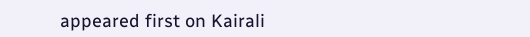appeared first on Kairali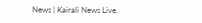News | Kairali News Live.